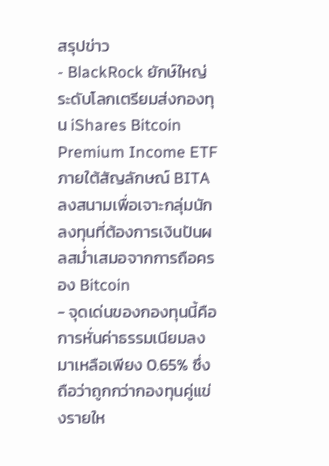สรุปข่าว
- BlackRock ยักษ์ใหญ่ระดับโลกเตรียมส่งกองทุน iShares Bitcoin Premium Income ETF ภายใต้สัญลักษณ์ BITA ลงสนามเพื่อเจาะกลุ่มนักลงทุนที่ต้องการเงินปันผลสม่ำเสมอจากการถือครอง Bitcoin
- จุดเด่นของกองทุนนี้คือการหั่นค่าธรรมเนียมลงมาเหลือเพียง 0.65% ซึ่งถือว่าถูกกว่ากองทุนคู่แข่งรายให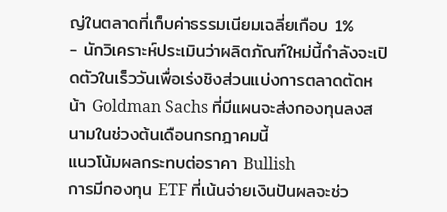ญ่ในตลาดที่เก็บค่าธรรมเนียมเฉลี่ยเกือบ 1%
- นักวิเคราะห์ประเมินว่าผลิตภัณฑ์ใหม่นี้กำลังจะเปิดตัวในเร็ววันเพื่อเร่งชิงส่วนแบ่งการตลาดตัดหน้า Goldman Sachs ที่มีแผนจะส่งกองทุนลงสนามในช่วงต้นเดือนกรกฎาคมนี้
แนวโน้มผลกระทบต่อราคา Bullish
การมีกองทุน ETF ที่เน้นจ่ายเงินปันผลจะช่ว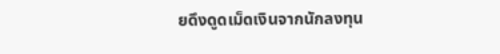ยดึงดูดเม็ดเงินจากนักลงทุน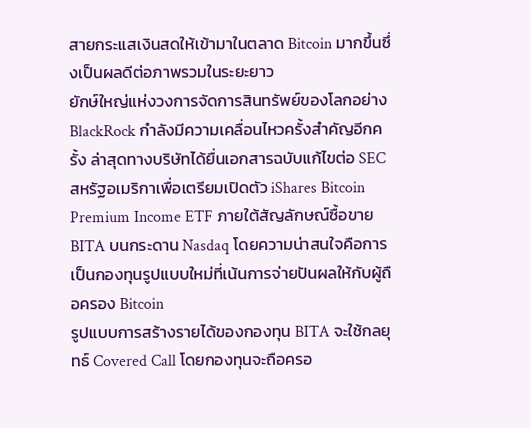สายกระแสเงินสดให้เข้ามาในตลาด Bitcoin มากขึ้นซึ่งเป็นผลดีต่อภาพรวมในระยะยาว
ยักษ์ใหญ่แห่งวงการจัดการสินทรัพย์ของโลกอย่าง BlackRock กำลังมีความเคลื่อนไหวครั้งสำคัญอีกครั้ง ล่าสุดทางบริษัทได้ยื่นเอกสารฉบับแก้ไขต่อ SEC สหรัฐอเมริกาเพื่อเตรียมเปิดตัว iShares Bitcoin Premium Income ETF ภายใต้สัญลักษณ์ซื้อขาย BITA บนกระดาน Nasdaq โดยความน่าสนใจคือการเป็นกองทุนรูปแบบใหม่ที่เน้นการจ่ายปันผลให้กับผู้ถือครอง Bitcoin
รูปแบบการสร้างรายได้ของกองทุน BITA จะใช้กลยุทธ์ Covered Call โดยกองทุนจะถือครอ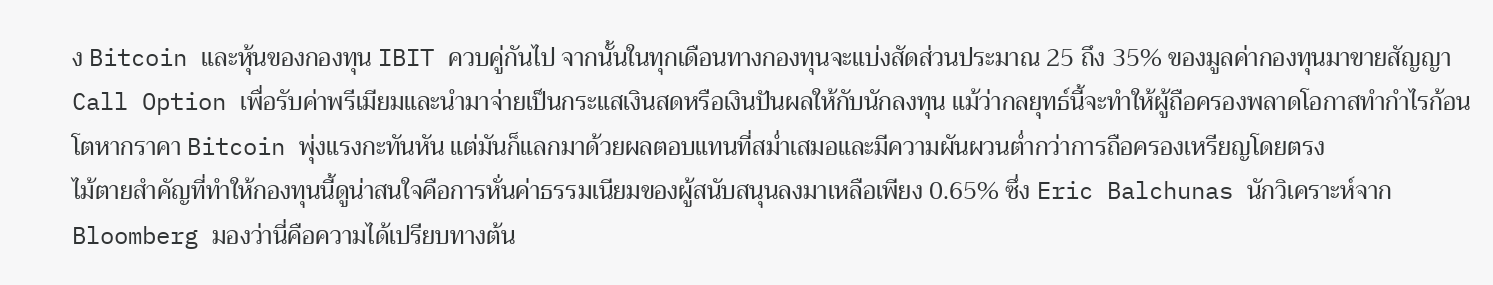ง Bitcoin และหุ้นของกองทุน IBIT ควบคู่กันไป จากนั้นในทุกเดือนทางกองทุนจะแบ่งสัดส่วนประมาณ 25 ถึง 35% ของมูลค่ากองทุนมาขายสัญญา Call Option เพื่อรับค่าพรีเมียมและนำมาจ่ายเป็นกระแสเงินสดหรือเงินปันผลให้กับนักลงทุน แม้ว่ากลยุทธ์นี้จะทำให้ผู้ถือครองพลาดโอกาสทำกำไรก้อนโตหากราคา Bitcoin พุ่งแรงกะทันหัน แต่มันก็แลกมาด้วยผลตอบแทนที่สม่ำเสมอและมีความผันผวนต่ำกว่าการถือครองเหรียญโดยตรง
ไม้ตายสำคัญที่ทำให้กองทุนนี้ดูน่าสนใจคือการหั่นค่าธรรมเนียมของผู้สนับสนุนลงมาเหลือเพียง 0.65% ซึ่ง Eric Balchunas นักวิเคราะห์จาก Bloomberg มองว่านี่คือความได้เปรียบทางต้น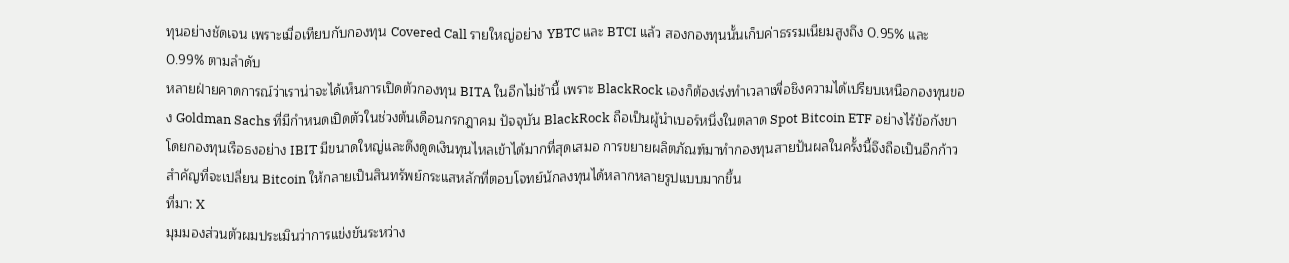ทุนอย่างชัดเจน เพราะเมื่อเทียบกับกองทุน Covered Call รายใหญ่อย่าง YBTC และ BTCI แล้ว สองกองทุนนั้นเก็บค่าธรรมเนียมสูงถึง 0.95% และ 0.99% ตามลำดับ
หลายฝ่ายคาดการณ์ว่าเราน่าจะได้เห็นการเปิดตัวกองทุน BITA ในอีกไม่ช้านี้ เพราะ BlackRock เองก็ต้องเร่งทำเวลาเพื่อชิงความได้เปรียบเหนือกองทุนของ Goldman Sachs ที่มีกำหนดเปิดตัวในช่วงต้นเดือนกรกฎาคม ปัจจุบัน BlackRock ถือเป็นผู้นำเบอร์หนึ่งในตลาด Spot Bitcoin ETF อย่างไร้ข้อกังขา โดยกองทุนเรือธงอย่าง IBIT มีขนาดใหญ่และดึงดูดเงินทุนไหลเข้าได้มากที่สุดเสมอ การขยายผลิตภัณฑ์มาทำกองทุนสายปันผลในครั้งนี้จึงถือเป็นอีกก้าวสำคัญที่จะเปลี่ยน Bitcoin ให้กลายเป็นสินทรัพย์กระแสหลักที่ตอบโจทย์นักลงทุนได้หลากหลายรูปแบบมากขึ้น
ที่มา: X
มุมมองส่วนตัวผมประเมินว่าการแข่งขันระหว่าง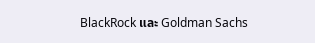BlackRock และ Goldman Sachs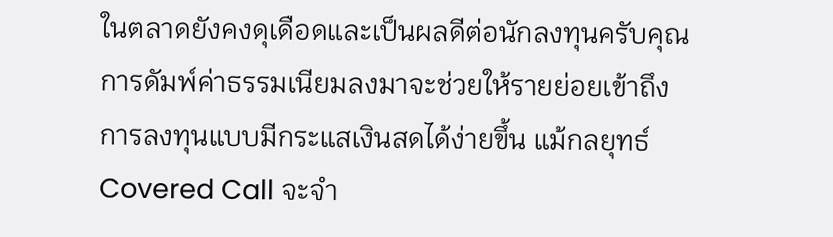ในตลาดยังคงดุเดือดและเป็นผลดีต่อนักลงทุนครับคุณ การดัมพ์ค่าธรรมเนียมลงมาจะช่วยให้รายย่อยเข้าถึงการลงทุนแบบมีกระแสเงินสดได้ง่ายขึ้น แม้กลยุทธ์ Covered Call จะจำ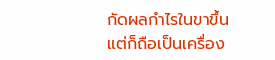กัดผลกำไรในขาขึ้น แต่ก็ถือเป็นเครื่อง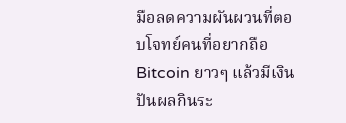มือลดความผันผวนที่ตอบโจทย์คนที่อยากถือ Bitcoin ยาวๆ แล้วมีเงินปันผลกินระ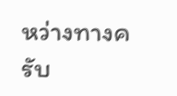หว่างทางครับ